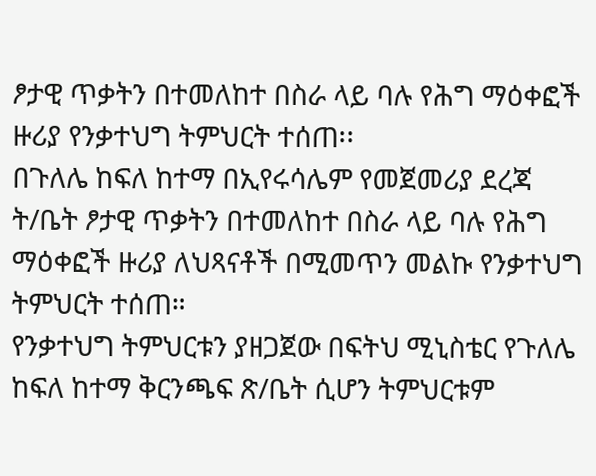ፆታዊ ጥቃትን በተመለከተ በስራ ላይ ባሉ የሕግ ማዕቀፎች ዙሪያ የንቃተህግ ትምህርት ተሰጠ፡፡
በጉለሌ ከፍለ ከተማ በኢየሩሳሌም የመጀመሪያ ደረጃ ት/ቤት ፆታዊ ጥቃትን በተመለከተ በስራ ላይ ባሉ የሕግ ማዕቀፎች ዙሪያ ለህጻናቶች በሚመጥን መልኩ የንቃተህግ ትምህርት ተሰጠ።
የንቃተህግ ትምህርቱን ያዘጋጀው በፍትህ ሚኒስቴር የጉለሌ ከፍለ ከተማ ቅርንጫፍ ጽ/ቤት ሲሆን ትምህርቱም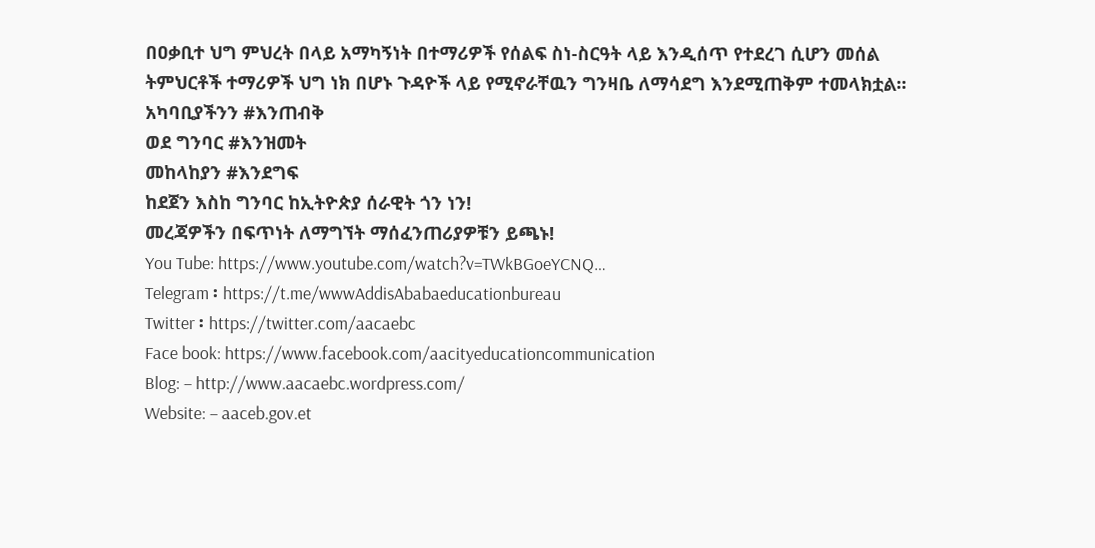በዐቃቢተ ህግ ምህረት በላይ አማካኝነት በተማሪዎች የሰልፍ ስነ-ስርዓት ላይ እንዲሰጥ የተደረገ ሲሆን መሰል ትምህርቶች ተማሪዎች ህግ ነክ በሆኑ ጉዳዮች ላይ የሚኖራቸዉን ግንዛቤ ለማሳደግ እንደሚጠቅም ተመላክቷል።
አካባቢያችንን #እንጠብቅ
ወደ ግንባር #እንዝመት
መከላከያን #እንደግፍ
ከደጀን እስከ ግንባር ከኢትዮጵያ ሰራዊት ጎን ነን!
መረጃዎችን በፍጥነት ለማግኘት ማሰፈንጠሪያዎቹን ይጫኑ!
You Tube: https://www.youtube.com/watch?v=TWkBGoeYCNQ…
Telegram ፡ https://t.me/wwwAddisAbabaeducationbureau
Twitter ፡ https://twitter.com/aacaebc
Face book: https://www.facebook.com/aacityeducationcommunication
Blog: – http://www.aacaebc.wordpress.com/
Website: – aaceb.gov.et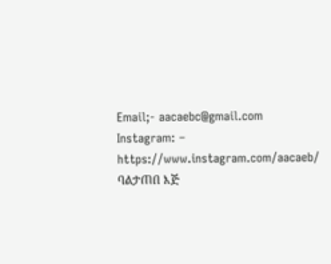Email;- aacaebc@gmail.com
Instagram: – https://www.instagram.com/aacaeb/
ባልታጠበ እጅ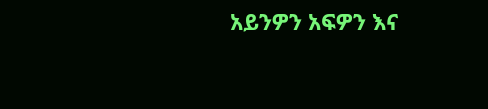አይንዎን አፍዎን እና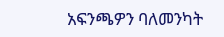አፍንጫዎን ባለመንካት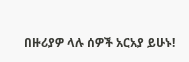በዙሪያዎ ላሉ ሰዎች አርአያ ይሁኑ!